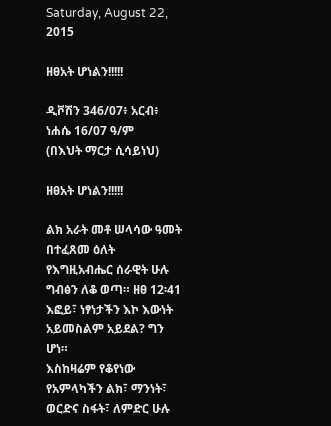Saturday, August 22, 2015

ዘፀአት ሆነልን!!!!!

ዲቮሽን 346/07፥ አርብ፥ ነሐሴ 16/07 ዓ/ም
(በእህት ማርታ ሲሳይነህ)

ዘፀአት ሆነልን!!!!!

ልክ አራት መቶ ሠላሳው ዓመት በተፈጸመ ዕለት የእግዚአብሔር ሰራዊት ሁሉ ግብፅን ለቆ ወጣ። ዘፀ 12፡41
እፎይ፣ ነፃነታችን እኮ እውነት አይመስልም አይደል? ግን ሆነ።
እስከዛሬም የቆየነው የአምላካችን ልክ፣ ማንነት፣ ወርድና ስፋት፣ ለምድር ሁሉ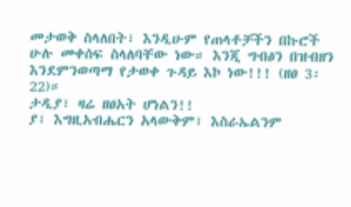መታወቅ ስላለበት፣ እንዲሁም የጠላቶቻችን በኩሮች ሁሉ መቀሰፍ ስላለባቸው ነው። እንጂ ግብፅን በዝብዘን እንደምንወጣማ የታወቀ ጉዳይ እኮ ነው!!! (ዘፀ 3፡22)።
ታዲያ፣ ዛሬ ዘፀአት ሆነልን!!
ያ፣ እግዚአብሔርን አላውቅም፣ እስራኤልንም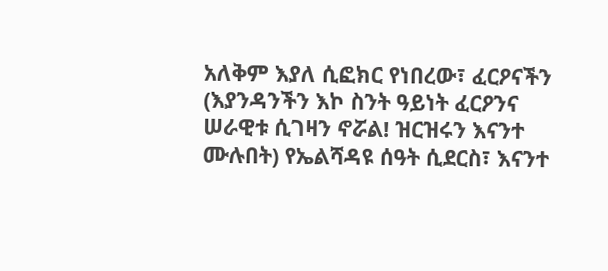አለቅም እያለ ሲፎክር የነበረው፣ ፈርዖናችን (እያንዳንችን እኮ ስንት ዓይነት ፈርዖንና ሠራዊቱ ሲገዛን ኖሯል! ዝርዝሩን እናንተ ሙሉበት) የኤልሻዳዩ ሰዓት ሲደርስ፣ እናንተ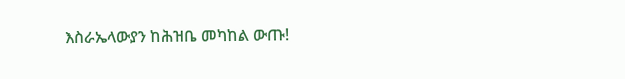እስራኤላውያን ከሕዝቤ መካከል ውጡ!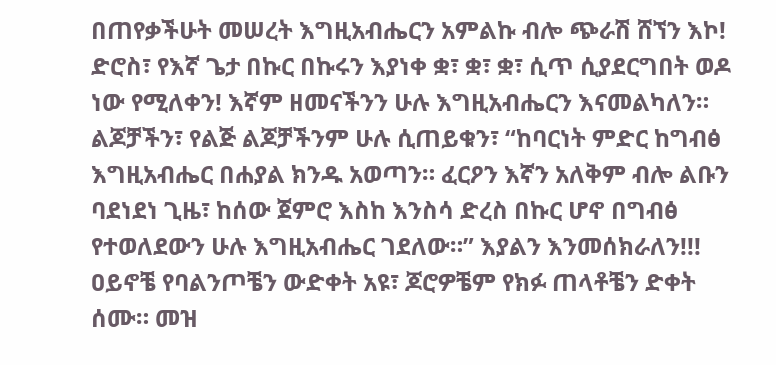በጠየቃችሁት መሠረት እግዚአብሔርን አምልኩ ብሎ ጭራሽ ሸኘን እኮ!
ድሮስ፣ የእኛ ጌታ በኩር በኩሩን እያነቀ ቋ፣ ቋ፣ ቋ፣ ሲጥ ሲያደርግበት ወዶ ነው የሚለቀን! እኛም ዘመናችንን ሁሉ እግዚአብሔርን እናመልካለን። ልጆቻችን፣ የልጅ ልጆቻችንም ሁሉ ሲጠይቁን፣ “ከባርነት ምድር ከግብፅ እግዚአብሔር በሐያል ክንዱ አወጣን። ፈርዖን እኛን አለቅም ብሎ ልቡን ባደነደነ ጊዜ፣ ከሰው ጀምሮ እስከ እንስሳ ድረስ በኩር ሆኖ በግብፅ የተወለደውን ሁሉ እግዚአብሔር ገደለው።” እያልን እንመሰክራለን!!!
ዐይኖቼ የባልንጦቼን ውድቀት አዩ፣ ጆሮዎቼም የክፉ ጠላቶቼን ድቀት ሰሙ። መዝ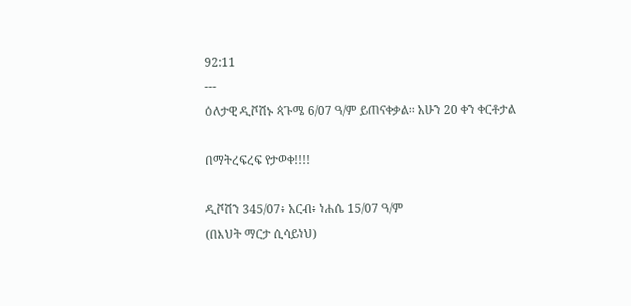92:11
---
ዕለታዊ ዲቮሽኑ ጳጉሜ 6/07 ዓ/ም ይጠናቀቃል፡፡ አሁን 20 ቀን ቀርቶታል

በማትረፍረፍ የታወቀ!!!!

ዲቮሽን 345/07፥ አርብ፥ ነሐሴ 15/07 ዓ/ም
(በእህት ማርታ ሲሳይነህ)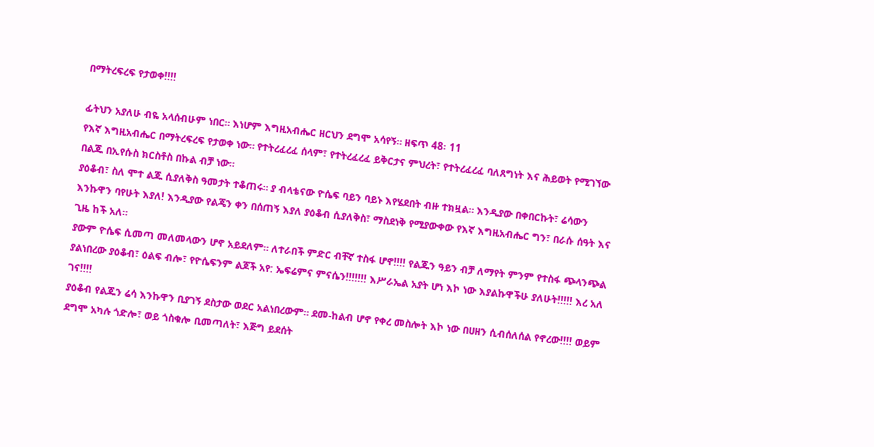በማትረፍረፍ የታወቀ!!!!

ፊትህን አያለሁ ብዬ አላሰብሁም ነበር። እነሆም እግዚአብሔር ዘርህን ደግሞ አሳየኝ። ዘፍጥ 48፡ 11
የእኛ እግዚአብሔር በማትረፍረፍ የታወቀ ነው። የተትረፈረፈ ሰላም፣ የተትረፈረፈ ይቅርታና ምህረት፣ የተትረፈረፈ ባለጸግነት እና ሕይወት የሚገኘው በልጁ በኢየሱስ ክርስቶስ በኩል ብቻ ነው።
ያዕቆብ፣ ስለ ሞተ ልጁ ሲያለቅስ ዓመታት ተቆጠሩ። ያ ብላቴናው ዮሴፍ ባይን ባይኑ እየሄደበት ብዙ ተክዟል። እንዲያው በቀበርኩት፣ ሬሳውን እንኩዋን ባየሁት እያለ! እንዲያው የልጄን ቀን በሰጠኝ እያለ ያዕቆብ ሲያለቅስ፣ ማስደነቅ የሚያውቀው የእኛ እግዚአብሔር ግን፣ በራሱ ሰዓት እና ጊዜ ከች አለ።
ያውም ዮሴፍ ሲመጣ መለመላውን ሆኖ አይደለም። ለተራበች ምድር ብቸኛ ተስፋ ሆኖ!!!! የልጁን ዓይን ብቻ ለማየት ምንም የተስፋ ጭላንጭል ያልነበረው ያዕቆብ፣ ዕልፍ ብሎ፣ የዮሴፍንም ልጆች አየ: ኤፍሬምና ምናሴን!!!!!!! እሥራኤል አያት ሆነ እኮ ነው እያልኩዋችሁ ያለሁት!!!!! እረ አለ ገና!!!!
ያዕቆብ የልጁን ሬሳ እንኩዋን ቢያገኝ ደስታው ወደር አልነበረውም። ደመ-ከልብ ሆኖ የቀረ መስሎት እኮ ነው በሀዘን ሲብሰለሰል የኖረው!!!! ወይም ደግሞ አካሉ ጎድሎ፣ ወይ ጎስቁሎ ቢመጣለት፣ እጅግ ይደሰት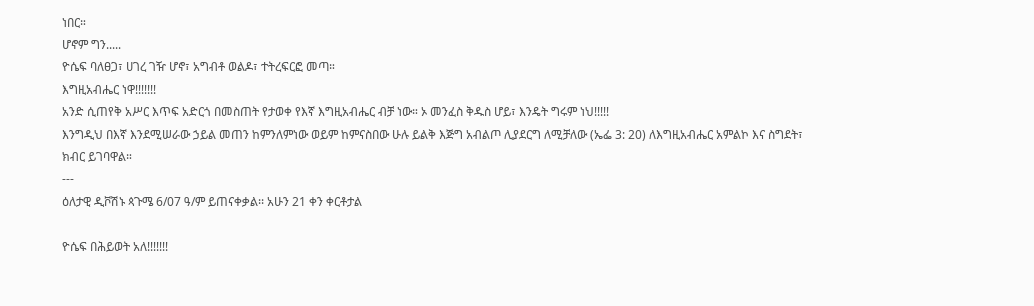ነበር።
ሆኖም ግን.....
ዮሴፍ ባለፀጋ፣ ሀገረ ገዥ ሆኖ፣ አግብቶ ወልዶ፣ ተትረፍርፎ መጣ።
እግዚአብሔር ነዋ!!!!!!!
አንድ ሲጠየቅ አሥር እጥፍ አድርጎ በመስጠት የታወቀ የእኛ እግዚአብሔር ብቻ ነው። ኦ መንፈስ ቅዱስ ሆይ፣ እንዴት ግሩም ነህ!!!!!
እንግዲህ በእኛ እንደሚሠራው ኃይል መጠን ከምንለምነው ወይም ከምናስበው ሁሉ ይልቅ እጅግ አብልጦ ሊያደርግ ለሚቻለው (ኤፌ 3: 20) ለእግዚአብሔር አምልኮ እና ስግደት፣ ክብር ይገባዋል።
---
ዕለታዊ ዲቮሽኑ ጳጉሜ 6/07 ዓ/ም ይጠናቀቃል፡፡ አሁን 21 ቀን ቀርቶታል

ዮሴፍ በሕይወት አለ!!!!!!!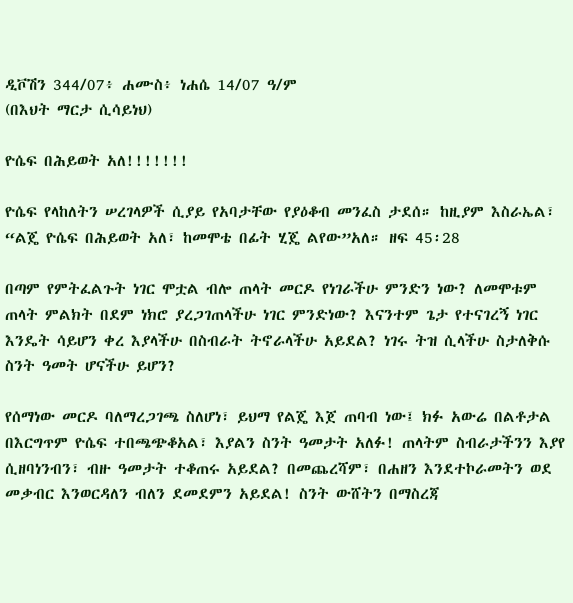ዲቮሽን 344/07፥ ሐሙስ፥ ነሐሴ 14/07 ዓ/ም
(በእህት ማርታ ሲሳይነህ)

ዮሴፍ በሕይወት አለ!!!!!!!

ዮሴፍ የላከለትን ሠረገላዎች ሲያይ የአባታቸው የያዕቆብ መንፈስ ታደሰ። ከዚያም እስራኤል፣ “ልጄ ዮሴፍ በሕይወት አለ፣ ከመሞቴ በፊት ሂጄ ልየው”አለ። ዘፍ 45፡28

በጣም የምትፈልጉት ነገር ሞቷል ብሎ ጠላት መርዶ የነገራችሁ ምንድን ነው? ለመሞቱም ጠላት ምልክት በደም ነክሮ ያረጋገጠላችሁ ነገር ምንድነው? እናንተም ጌታ የተናገረኝ ነገር እንዴት ሳይሆን ቀረ እያላችሁ በስብራት ትኖራላችሁ አይደል? ነገሩ ትዝ ሲላችሁ ስታለቅሱ ስንት ዓመት ሆናችሁ ይሆን?

የሰማነው መርዶ ባለማረጋገጫ ስለሆነ፣ ይህማ የልጄ እጀ ጠባብ ነው፤ ክፉ አውሬ በልቶታል በእርግጥም ዮሴፍ ተበጫጭቆአል፣ እያልን ስንት ዓመታት አለፉ! ጠላትም ስብራታችንን እያየ ሲዘባነንብን፣ ብዙ ዓመታት ተቆጠሩ አይደል? በመጨረሻም፣ በሐዘን እንደተኮራመትን ወደ መቃብር እንወርዳለን ብለን ደመደምን አይደል! ስንት ውሸትን በማስረጃ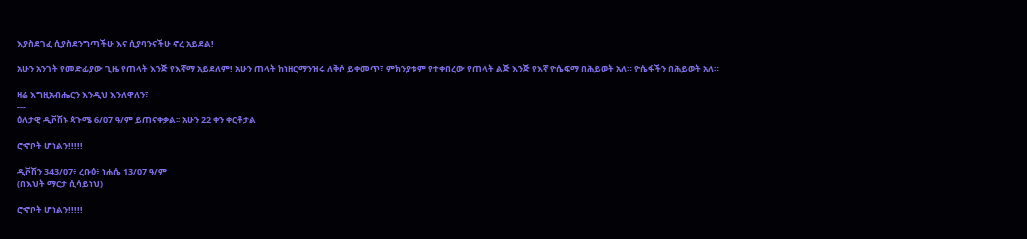እያስደገፈ ሲያስደንግጣችሁ እና ሲያባንናችሁ ኖረ አይደል!

አሁን አንገት የመድፊያው ጊዜ የጠላት እንጅ የእኛማ አይደለም! አሁን ጠላት ከነዘርማንዝሩ ለቅሶ ይቀመጥ፣ ምክንያቱም የተቀበረው የጠላት ልጅ እንጅ የእኛ ዮሴፍማ በሕይወት አለ። ዮሴፋችን በሕይወት አለ።

ዛሬ እግዚአብሔርን እንዲህ እንለዋለን፣
---
ዕለታዊ ዲቮሽኑ ጳጉሜ 6/07 ዓ/ም ይጠናቀቃል፡፡ አሁን 22 ቀን ቀርቶታል

ሮኆቦት ሆነልን!!!!!

ዲቮሽን 343/07፥ ረቡዕ፥ ነሐሴ 13/07 ዓ/ም
(በእህት ማርታ ሲሳይነህ)

ሮኆቦት ሆነልን!!!!!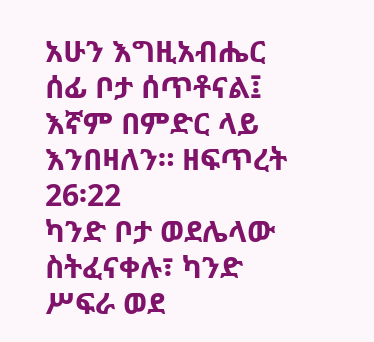አሁን እግዚአብሔር ሰፊ ቦታ ሰጥቶናል፤ እኛም በምድር ላይ እንበዛለን። ዘፍጥረት 26፡22
ካንድ ቦታ ወደሌላው ስትፈናቀሉ፣ ካንድ ሥፍራ ወደ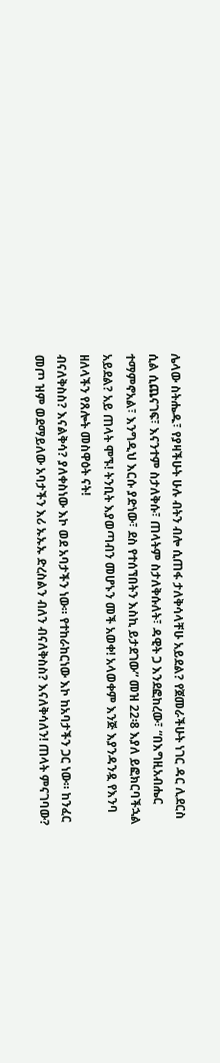ሌላው ስትሔዱ፣ የያዛችሁት ሁሉ ብትን ብሎ ሲጠፋ ታለቅሳላቸሁ አይደል? የጀመራችሁት ነገር ዳር ሊደርስ ሲል ሲጨናገፍ፣ እናንተም ስታለቅሱ፣ ጠላትም ስታለቅሱለት፣ ዳዊት ጋ እንደፎከረው፣ “በእግዚአብሔር ተማምኖአል፣ እንግዲህ እርሱ ያድነው፣ ደስ የተሰኘበትን እስኪ ይታደገው” መዝ 22፡8 እያለ ይፎክርባችኋል አይደል? አይ ጠላት ሞኙ! ትንቢት እያወጣብን መሆኑን መች አወቀ! አላወቀም እንጅ እያንዳንዷ የእንባ ዘለላችን የጸሎት መስዋዕት ናት!
ብናለቅስስ? እናልቅሳ? ያለቀስነው እኮ ወደ አባታችን ነው። የተከራከርነው እኮ ከአባታችን ጋር ነው። ከንፈር መጦ ዝም ወደማይለው አባታችን እሪ ኡኡኡ ድረስልን ብለን ብናለቅስስ? እናለቅሳለን! ጠላት ምናገባው?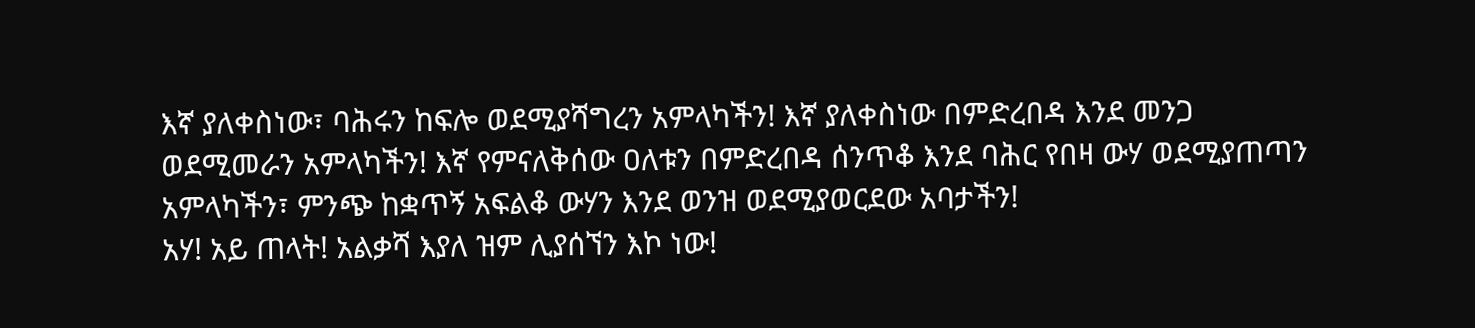እኛ ያለቀስነው፣ ባሕሩን ከፍሎ ወደሚያሻግረን አምላካችን! እኛ ያለቀስነው በምድረበዳ እንደ መንጋ ወደሚመራን አምላካችን! እኛ የምናለቅሰው ዐለቱን በምድረበዳ ሰንጥቆ እንደ ባሕር የበዛ ውሃ ወደሚያጠጣን አምላካችን፣ ምንጭ ከቋጥኝ አፍልቆ ውሃን እንደ ወንዝ ወደሚያወርደው አባታችን!
አሃ! አይ ጠላት! አልቃሻ እያለ ዝም ሊያሰኘን እኮ ነው!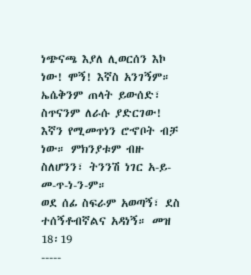ነጭናጫ እያለ ሊወርሰን እኮ ነው! ሞኝ! እኛስ አንገኝም። ኤሴቅንም ጠላት ይውሰድ፣ ስጥናንም ለራሱ ያድርገው! እኛን የሚመጥነን ሮኆቦት ብቻ ነው። ምክንያቱም ብዙ ስለሆንን፣ ትንንሽ ነገር አ-ይ-መ-ጥ-ነ-ን-ም።
ወደ ሰፊ ስፍራም አወጣኝ፣ ደስ ተሰኝቶብኛልና አዳነኝ። መዝ 18፡19
-----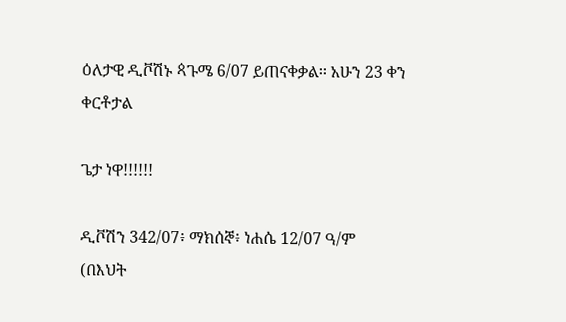ዕለታዊ ዲቮሽኑ ጳጉሜ 6/07 ይጠናቀቃል፡፡ አሁን 23 ቀን ቀርቶታል

ጌታ ነዋ!!!!!!

ዲቮሽን 342/07፥ ማክሰኞ፥ ነሐሴ 12/07 ዓ/ም
(በእህት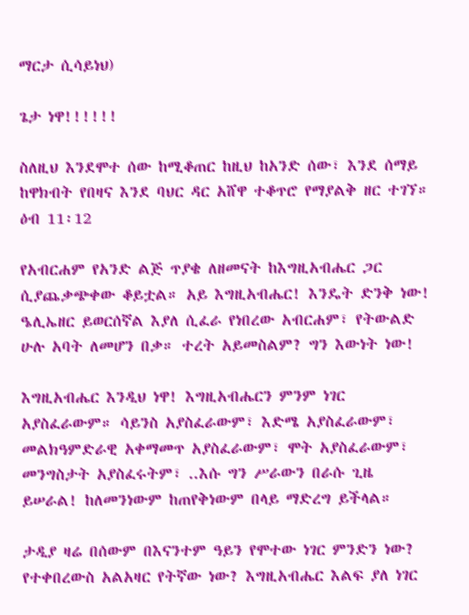ማርታ ሲሳይነህ)

ጌታ ነዋ!!!!!!

ስለዚህ እንደሞተ ሰው ከሚቆጠር ከዚህ ከአንድ ሰው፣ እንደ ሰማይ ከዋክብት የበዛና እንደ ባህር ዳር አሸዋ ተቆጥሮ የማያልቅ ዘር ተገኘ። ዕብ 11፡12

የአብርሐም የአንድ ልጅ ጥያቄ ለዘመናት ከእግዚአብሔር ጋር ሲያጨቃጭቀው ቆይቷል። አይ እግዚአብሔር! እንዴት ድንቅ ነው! ዔሊኤዘር ይወርሰኛል እያለ ሲፈራ የነበረው አብርሐም፣ የትውልድ ሁሉ አባት ለመሆን በቃ። ተረት አይመስልም? ግን እውነት ነው!

እግዚአብሔር እንዲህ ነዋ! እግዚአብሔርን ምንም ነገር አያስፈራውም። ሳይንስ አያስፈራውም፣ እድሜ አያስፈራውም፣ መልክዓምድራዊ አቀማመጥ አያስፈራውም፣ ሞት አያስፈራውም፣ መንግስታት አያስፈሩትም፣ ..እሱ ግን ሥራውን በራሱ ጊዜ ይሠራል! ከለመንነውም ከጠየቅነውም በላይ ማድረግ ይችላል።

ታዲያ ዛሬ በሰውም በእናንተም ዓይን የሞተው ነገር ምንድን ነው? የተቀበረውስ አልአዛር የትኛው ነው? እግዚአብሔር እልፍ ያለ ነገር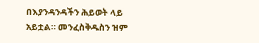በእያንዳንዳችን ሕይወት ላይ አይቷል። መንፈስቅዱስን ዝም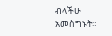ብላችሁ አመስግኑት።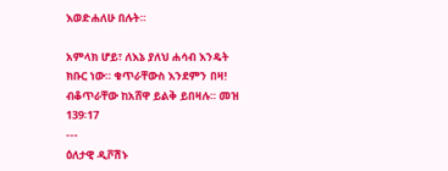እወድሐለሁ በሉት።

አምላክ ሆይ፣ ለእኔ ያለህ ሐሳብ እንዴት ክቡር ነው። ቁጥራቸውስ እንደምን በዛ! ብቆጥራቸው ከአሸዋ ይልቅ ይበዛሉ። መዝ 139፡17
---
ዕለታዊ ዲቮሽኑ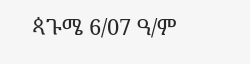ጳጉሜ 6/07 ዓ/ም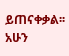ይጠናቀቃል፡፡ አሁን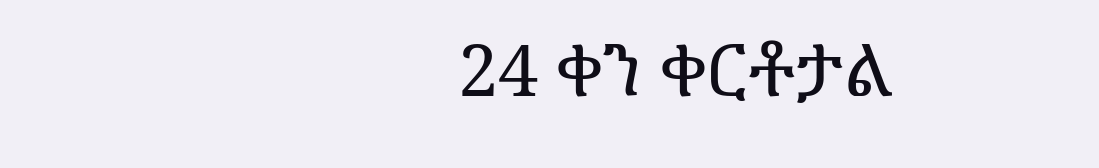24 ቀን ቀርቶታል